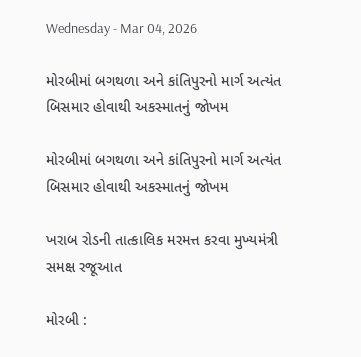Wednesday - Mar 04, 2026

મોરબીમાં બગથળા અને કાંતિપુરનો માર્ગ અત્યંત બિસમાર હોવાથી અકસ્માતનું જોખમ

મોરબીમાં બગથળા અને કાંતિપુરનો માર્ગ અત્યંત બિસમાર હોવાથી અકસ્માતનું જોખમ

ખરાબ રોડની તાત્કાલિક મરમત્ત કરવા મુખ્યમંત્રી સમક્ષ રજૂઆત

મોરબી :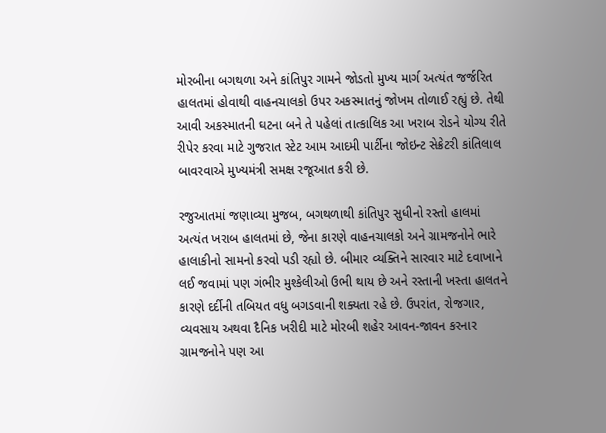મોરબીના બગથળા અને કાંતિપુર ગામને જોડતો મુખ્ય માર્ગ અત્યંત જર્જરિત હાલતમાં હોવાથી વાહનચાલકો ઉપર અકસ્માતનું જોખમ તોળાઈ રહ્યું છે. તેથી આવી અકસ્માતની ઘટના બને તે પહેલાં તાત્કાલિક આ ખરાબ રોડને યોગ્ય રીતે રીપેર કરવા માટે ગુજરાત સ્ટેટ આમ આદમી પાર્ટીના જોઇન્ટ સેક્રેટરી કાંતિલાલ બાવરવાએ મુખ્યમંત્રી સમક્ષ રજૂઆત કરી છે.

રજુઆતમાં જણાવ્યા મુજબ, બગથળાથી કાંતિપુર સુધીનો રસ્તો હાલમાં અત્યંત ખરાબ હાલતમાં છે, જેના કારણે વાહનચાલકો અને ગ્રામજનોને ભારે હાલાકીનો સામનો કરવો પડી રહ્યો છે. બીમાર વ્યક્તિને સારવાર માટે દવાખાને લઈ જવામાં પણ ગંભીર મુશ્કેલીઓ ઉભી થાય છે અને રસ્તાની ખસ્તા હાલતને કારણે દર્દીની તબિયત વધુ બગડવાની શક્યતા રહે છે. ઉપરાંત, રોજગાર, વ્યવસાય અથવા દૈનિક ખરીદી માટે મોરબી શહેર આવન-જાવન કરનાર ગ્રામજનોને પણ આ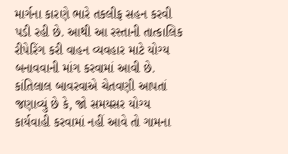માર્ગના કારણે ભારે તકલીફ સહન કરવી પડી રહી છે. આથી આ રસ્તાની તાત્કાલિક રીપેરિંગ કરી વાહન વ્યવહાર માટે યોગ્ય બનાવવાની માંગ કરવામાં આવી છે. કાંતિલાલ બાવરવાએ ચેતવણી આપતાં જણાવ્યું છે કે, જો સમયસર યોગ્ય કાર્યવાહી કરવામાં નહીં આવે તો ગામના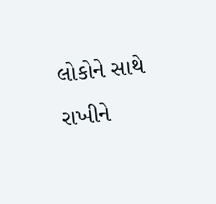લોકોને સાથે રાખીને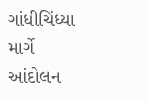ગાંધીચિંધ્યા માર્ગે આંદોલન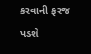કરવાની ફરજ પડશે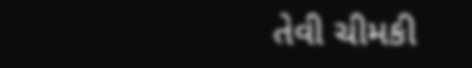તેવી ચીમકી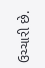ઉચ્ચારી છે.